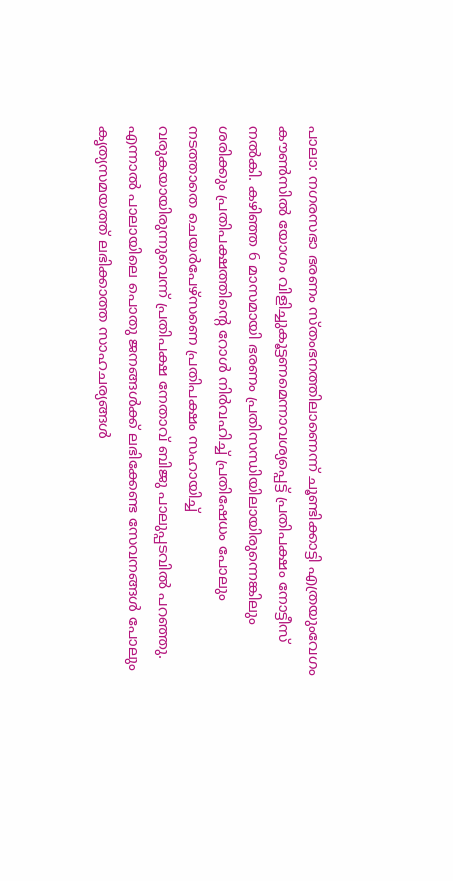പാലാ: നഗരസഭാ ഭരണം സ്തംഭനത്തിലാണെന്ന് ചൂണ്ടിക്കാട്ടി എത്രയുംവേഗം കൗൺസിൽ യോഗം വിളിച്ചുകൂട്ടണമെന്നാവശ്യപ്പെട്ട് പ്രതിപക്ഷം നോട്ടീസ് നൽകി. കഴിഞ്ഞ 6 മാസമായി ഭരണം പ്രതിസന്ധിയിലായിരുന്നെങ്കിലും ശരിക്കും പ്രതിപക്ഷത്തിന്റെ റോൾ നിർവഹിച്ച് പ്രതിഷേധം പോലും നടത്താതെ ചെയർപേഴ്സണെ പ്രതിപക്ഷം സഹായിച്ച് വരുകയായിരുന്നുവെന്ന് പ്രതിപക്ഷ നേതാവ് ബിജു പാലുപ്പടവിൽ പറഞ്ഞു. എന്നാൽ പാലായിലെ പൊതു ജനങ്ങൾക്ക് ലഭിക്കേണ്ട സേവനങ്ങൾ പോലും കൃത്യസമയത്ത് ലഭിക്കാത്ത സാഹചര്യങ്ങൾ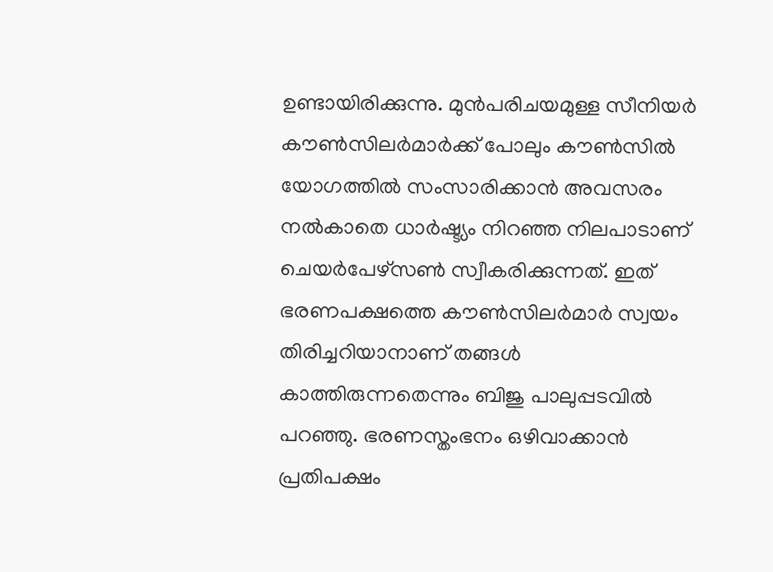ഉണ്ടായിരിക്കുന്നു. മുൻപരിചയമുള്ള സീനിയർ കൗൺസിലർമാർക്ക് പോലും കൗൺസിൽ യോഗത്തിൽ സംസാരിക്കാൻ അവസരം നൽകാതെ ധാർഷ്ട്യം നിറഞ്ഞ നിലപാടാണ് ചെയർപേഴ്സൺ സ്വീകരിക്കുന്നത്. ഇത് ഭരണപക്ഷത്തെ കൗൺസിലർമാർ സ്വയം തിരിച്ചറിയാനാണ് തങ്ങൾ കാത്തിരുന്നതെന്നും ബിജു പാലുപ്പടവിൽ പറഞ്ഞു. ഭരണസ്തംഭനം ഒഴിവാക്കാൻ പ്രതിപക്ഷം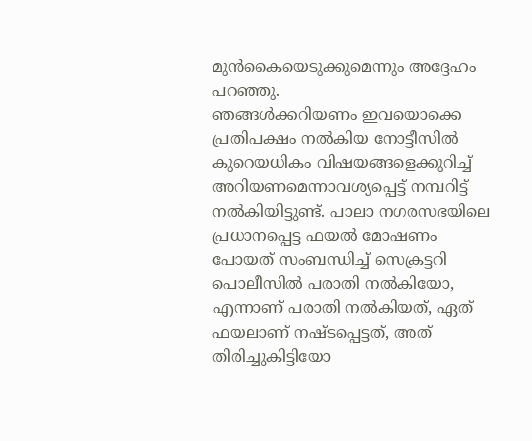മുൻകൈയെടുക്കുമെന്നും അദ്ദേഹം പറഞ്ഞു.
ഞങ്ങൾക്കറിയണം ഇവയൊക്കെ
പ്രതിപക്ഷം നൽകിയ നോട്ടീസിൽ കുറെയധികം വിഷയങ്ങളെക്കുറിച്ച് അറിയണമെന്നാവശ്യപ്പെട്ട് നമ്പറിട്ട് നൽകിയിട്ടുണ്ട്. പാലാ നഗരസഭയിലെ പ്രധാനപ്പെട്ട ഫയൽ മോഷണം പോയത് സംബന്ധിച്ച് സെക്രട്ടറി പൊലീസിൽ പരാതി നൽകിയോ, എന്നാണ് പരാതി നൽകിയത്, ഏത് ഫയലാണ് നഷ്ടപ്പെട്ടത്, അത് തിരിച്ചുകിട്ടിയോ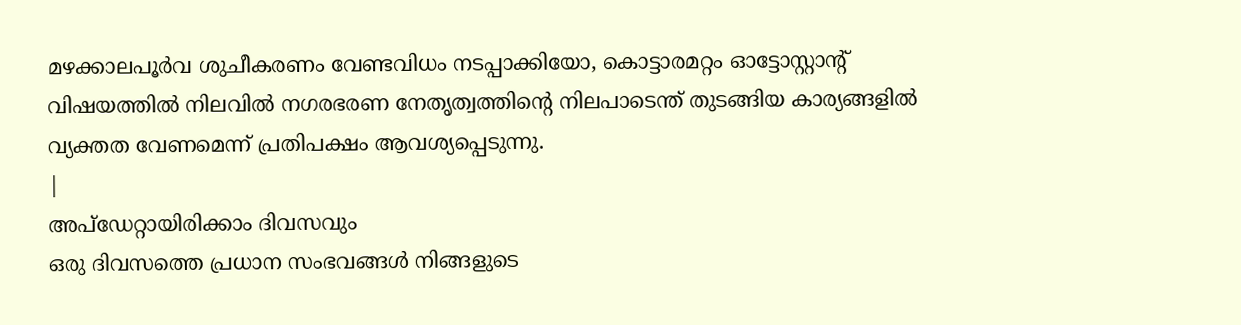മഴക്കാലപൂർവ ശുചീകരണം വേണ്ടവിധം നടപ്പാക്കിയോ, കൊട്ടാരമറ്റം ഓട്ടോസ്റ്റാന്റ് വിഷയത്തിൽ നിലവിൽ നഗരഭരണ നേതൃത്വത്തിന്റെ നിലപാടെന്ത് തുടങ്ങിയ കാര്യങ്ങളിൽ വ്യക്തത വേണമെന്ന് പ്രതിപക്ഷം ആവശ്യപ്പെടുന്നു.
|
അപ്ഡേറ്റായിരിക്കാം ദിവസവും
ഒരു ദിവസത്തെ പ്രധാന സംഭവങ്ങൾ നിങ്ങളുടെ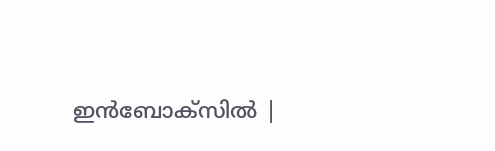ഇൻബോക്സിൽ |